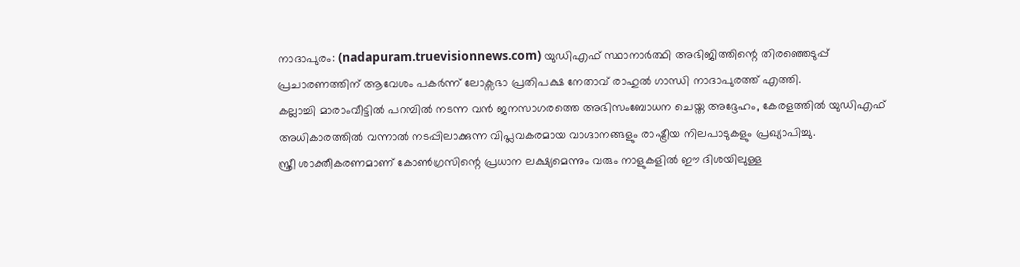നാദാപുരം: (nadapuram.truevisionnews.com) യുഡിഎഫ് സ്ഥാനാർത്ഥി അഭിജിത്തിന്റെ തിരഞ്ഞെടുപ്പ് പ്രചാരണത്തിന് ആവേശം പകർന്ന് ലോക്സഭാ പ്രതിപക്ഷ നേതാവ് രാഹുൽ ഗാന്ധി നാദാപുരത്ത് എത്തി.
കല്ലാച്ചി മാരാംവീട്ടിൽ പറമ്പിൽ നടന്ന വൻ ജനസാഗരത്തെ അഭിസംബോധന ചെയ്ത അദ്ദേഹം, കേരളത്തിൽ യുഡിഎഫ് അധികാരത്തിൽ വന്നാൽ നടപ്പിലാക്കുന്ന വിപ്ലവകരമായ വാഗ്ദാനങ്ങളും രാഷ്ട്രീയ നിലപാടുകളും പ്രഖ്യാപിച്ചു.
സ്ത്രീ ശാക്തീകരണമാണ് കോൺഗ്രസിന്റെ പ്രധാന ലക്ഷ്യമെന്നും വരും നാളുകളിൽ ഈ ദിശയിലുള്ള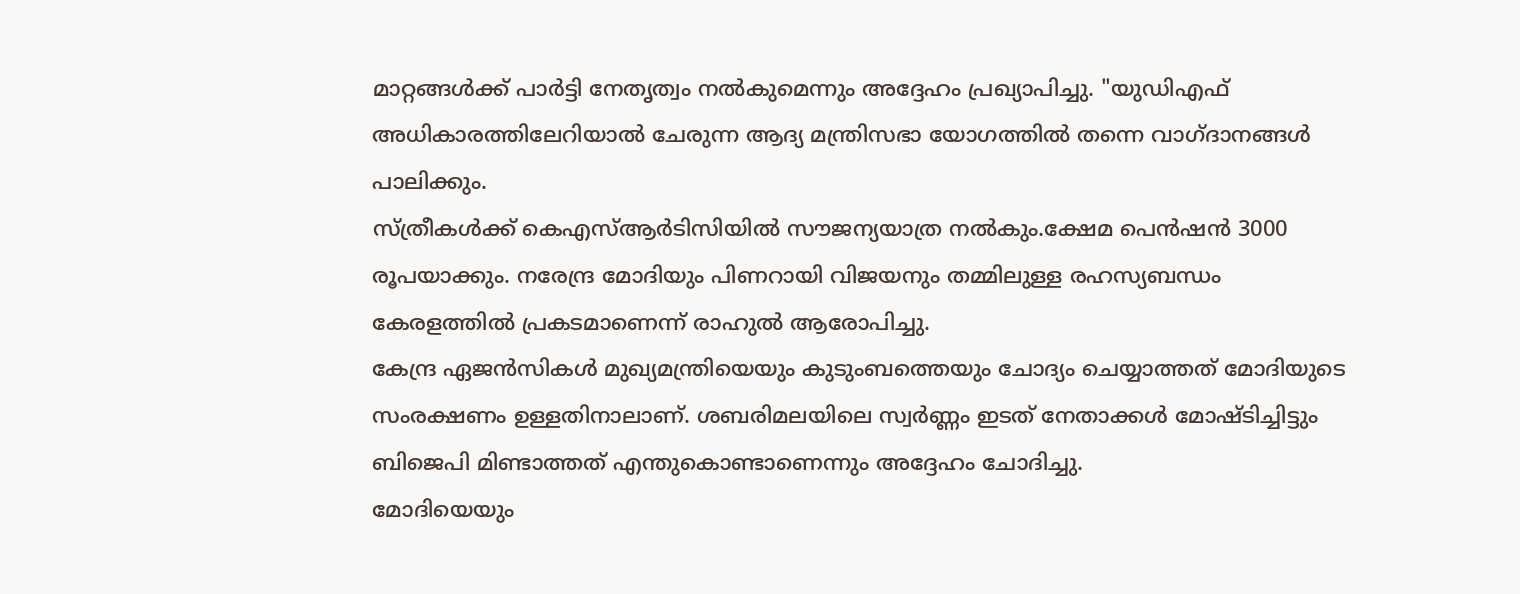മാറ്റങ്ങൾക്ക് പാർട്ടി നേതൃത്വം നൽകുമെന്നും അദ്ദേഹം പ്രഖ്യാപിച്ചു. "യുഡിഎഫ് അധികാരത്തിലേറിയാൽ ചേരുന്ന ആദ്യ മന്ത്രിസഭാ യോഗത്തിൽ തന്നെ വാഗ്ദാനങ്ങൾ പാലിക്കും.
സ്ത്രീകൾക്ക് കെഎസ്ആർടിസിയിൽ സൗജന്യയാത്ര നൽകും.ക്ഷേമ പെൻഷൻ 3000 രൂപയാക്കും. നരേന്ദ്ര മോദിയും പിണറായി വിജയനും തമ്മിലുള്ള രഹസ്യബന്ധം കേരളത്തിൽ പ്രകടമാണെന്ന് രാഹുൽ ആരോപിച്ചു.
കേന്ദ്ര ഏജൻസികൾ മുഖ്യമന്ത്രിയെയും കുടുംബത്തെയും ചോദ്യം ചെയ്യാത്തത് മോദിയുടെ സംരക്ഷണം ഉള്ളതിനാലാണ്. ശബരിമലയിലെ സ്വർണ്ണം ഇടത് നേതാക്കൾ മോഷ്ടിച്ചിട്ടും ബിജെപി മിണ്ടാത്തത് എന്തുകൊണ്ടാണെന്നും അദ്ദേഹം ചോദിച്ചു.
മോദിയെയും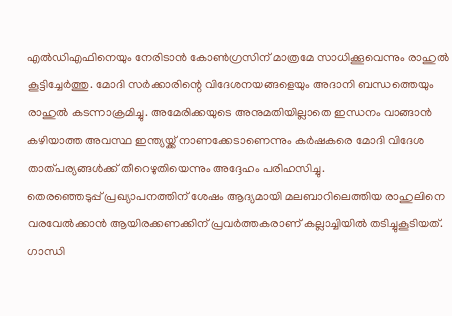എൽഡിഎഫിനെയും നേരിടാൻ കോൺഗ്രസിന് മാത്രമേ സാധിക്കൂവെന്നും രാഹുൽ കൂട്ടിച്ചേർത്തു. മോദി സർക്കാരിന്റെ വിദേശനയങ്ങളെയും അദാനി ബന്ധത്തെയും രാഹുൽ കടന്നാക്രമിച്ചു. അമേരിക്കയുടെ അനുമതിയില്ലാതെ ഇന്ധനം വാങ്ങാൻ കഴിയാത്ത അവസ്ഥ ഇന്ത്യയ്ക്ക് നാണക്കേടാണെന്നും കർഷകരെ മോദി വിദേശ താത്പര്യങ്ങൾക്ക് തീറെഴുതിയെന്നും അദ്ദേഹം പരിഹസിച്ചു.
തെരഞ്ഞെടുപ്പ് പ്രഖ്യാപനത്തിന് ശേഷം ആദ്യമായി മലബാറിലെത്തിയ രാഹുലിനെ വരവേൽക്കാൻ ആയിരക്കണക്കിന് പ്രവർത്തകരാണ് കല്ലാച്ചിയിൽ തടിച്ചുകൂടിയത്. ഗാന്ധി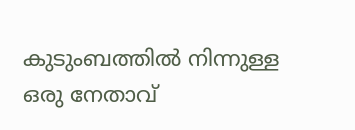കുടുംബത്തിൽ നിന്നുള്ള ഒരു നേതാവ്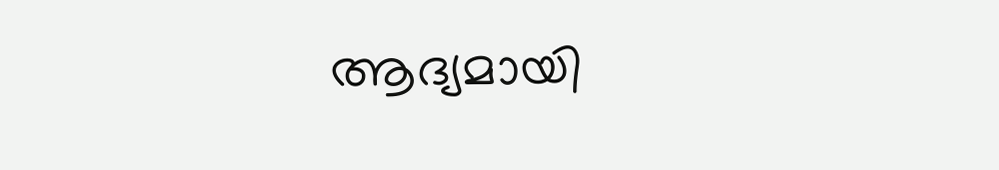ആദ്യമായി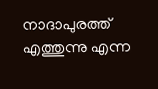നാദാപുരത്ത് എത്തുന്നു എന്ന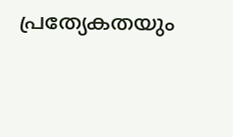പ്രത്യേകതയും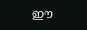ഈ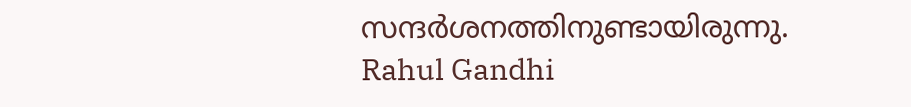സന്ദർശനത്തിനുണ്ടായിരുന്നു.
Rahul Gandhi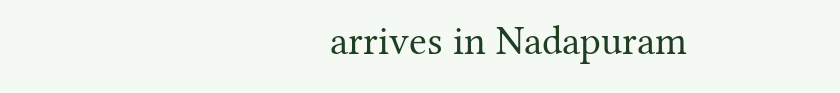arrives in Nadapuram